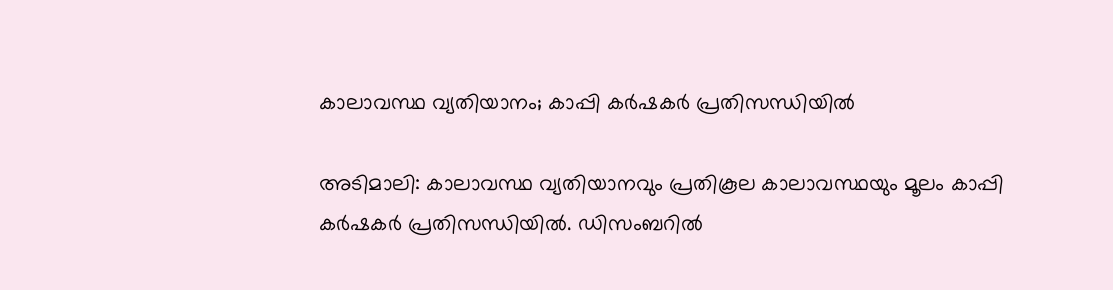കാലാവസ്ഥ വ്യതിയാനം; കാപ്പി കർഷകർ പ്രതിസന്ധിയിൽ

അടിമാലി: കാലാവസ്ഥ വ്യതിയാനവും പ്രതികൂല കാലാവസ്ഥയും മൂലം കാപ്പി കർഷകർ പ്രതിസന്ധിയിൽ. ഡിസംബറിൽ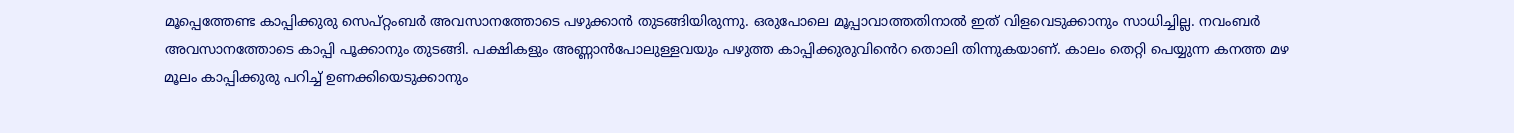മൂപ്പെത്തേണ്ട കാപ്പിക്കുരു സെപ്റ്റംബർ അവസാനത്തോടെ പഴുക്കാൻ തുടങ്ങിയിരുന്നു. ഒരുപോലെ മൂപ്പാവാത്തതിനാൽ ഇത് വിളവെടുക്കാനും സാധിച്ചില്ല. നവംബർ അവസാനത്തോടെ കാപ്പി പൂക്കാനും തുടങ്ങി. പക്ഷികളും അണ്ണാൻപോലുള്ളവയും പഴുത്ത കാപ്പിക്കുരുവിൻെറ തൊലി തിന്നുകയാണ്. കാലം തെറ്റി പെയ്യുന്ന കനത്ത മഴ മൂലം കാപ്പിക്കുരു പറിച്ച് ഉണക്കിയെടുക്കാനും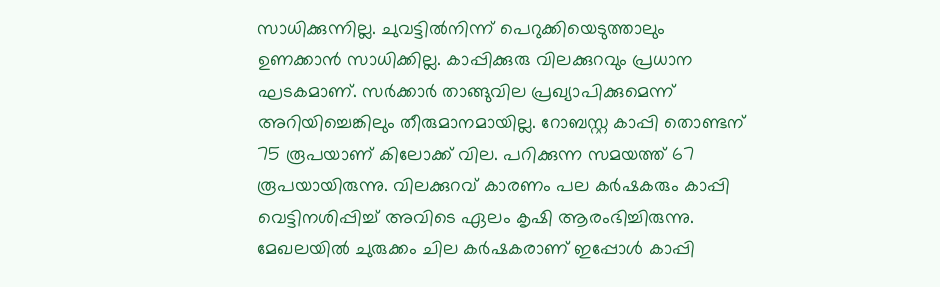സാധിക്കുന്നില്ല. ചുവട്ടിൽനിന്ന് പെറുക്കിയെടുത്താലും ഉണക്കാൻ സാധിക്കില്ല. കാപ്പിക്കുരു വിലക്കുറവും പ്രധാന ഘടകമാണ്. സർക്കാർ താങ്ങുവില പ്രഖ്യാപിക്കുമെന്ന് അറിയിച്ചെങ്കിലും തീരുമാനമായില്ല. റോബസ്റ്റ കാപ്പി തൊണ്ടന് 75 രൂപയാണ് കിലോക്ക് വില. പറിക്കുന്ന സമയത്ത് 67 രൂപയായിരുന്നു. വിലക്കുറവ് കാരണം പല കർഷകരും കാപ്പി വെട്ടിനശിപ്പിച്ച് അവിടെ ഏലം കൃഷി ആരംഭിച്ചിരുന്നു. മേഖലയിൽ ചുരുക്കം ചില കർഷകരാണ് ഇപ്പോൾ കാപ്പി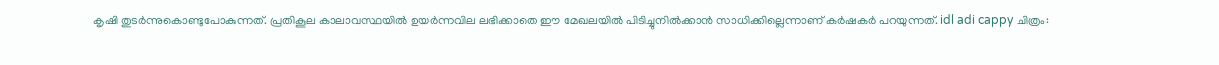കൃഷി തുടർന്നുകൊണ്ടുപോകുന്നത്. പ്രതികൂല കാലാവസ്ഥയിൽ ഉയർന്നവില ലഭിക്കാതെ ഈ മേഖലയിൽ പിടിച്ചുനിൽക്കാൻ സാധിക്കില്ലെന്നാണ് കർഷകർ പറയുന്നത്. idl adi cappy ചിത്രം: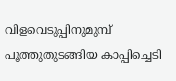വിളവെടുപ്പിനുമുമ്പ് പൂത്തുതുടങ്ങിയ കാപ്പിച്ചെടി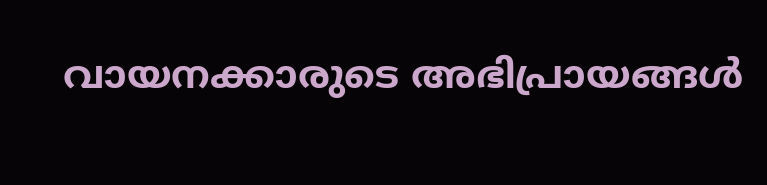വായനക്കാരുടെ അഭിപ്രായങ്ങള്‍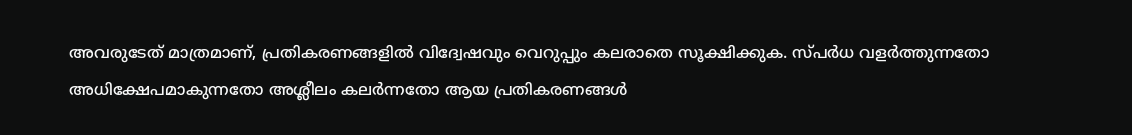അവരുടേത് മാത്രമാണ്, പ്രതികരണങ്ങളിൽ വിദ്വേഷവും വെറുപ്പും കലരാതെ സൂക്ഷിക്കുക. സ്പർധ വളർത്തുന്നതോ അധിക്ഷേപമാകുന്നതോ അശ്ലീലം കലർന്നതോ ആയ പ്രതികരണങ്ങൾ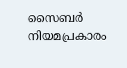സൈബർ നിയമപ്രകാരം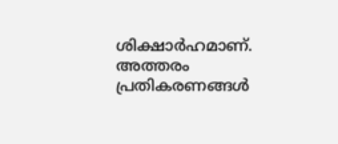ശിക്ഷാർഹമാണ്. അത്തരം പ്രതികരണങ്ങൾ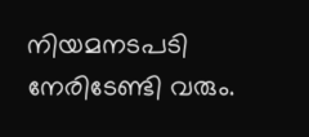നിയമനടപടി നേരിടേണ്ടി വരും.